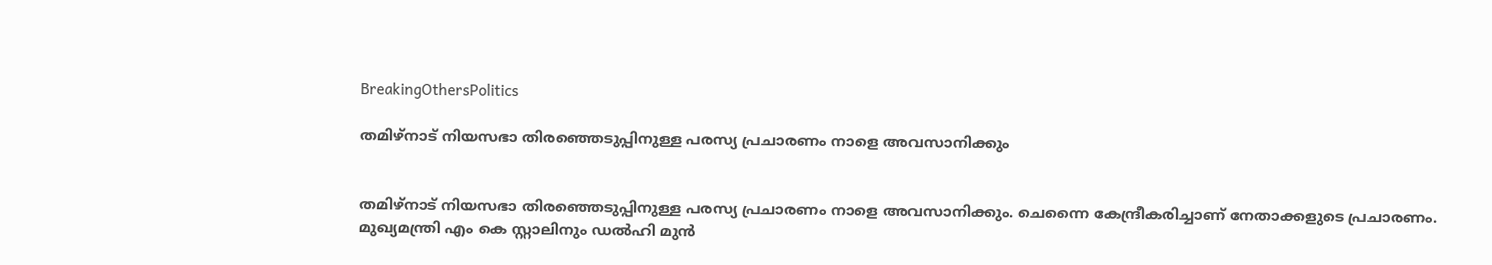BreakingOthersPolitics

തമിഴ്‌നാട് നിയസഭാ തിരഞ്ഞെടുപ്പിനുള്ള പരസ്യ പ്രചാരണം നാളെ അവസാനിക്കും


തമിഴ്‌നാട് നിയസഭാ തിരഞ്ഞെടുപ്പിനുള്ള പരസ്യ പ്രചാരണം നാളെ അവസാനിക്കും. ചെന്നൈ കേന്ദ്രീകരിച്ചാണ് നേതാക്കളുടെ പ്രചാരണം. മുഖ്യമന്ത്രി എം കെ സ്റ്റാലിനും ഡല്‍ഹി മുന്‍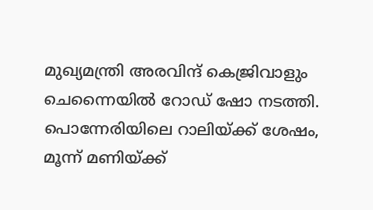മുഖ്യമന്ത്രി അരവിന്ദ് കെജ്രിവാളും ചെന്നൈയില്‍ റോഡ് ഷോ നടത്തി.  പൊന്നേരിയിലെ റാലിയ്ക്ക് ശേഷം, മൂന്ന് മണിയ്ക്ക്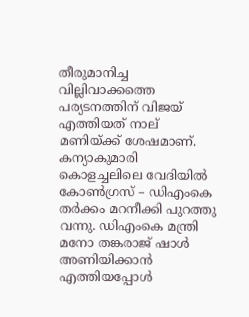തീരുമാനിച്ച വില്ലിവാക്കത്തെ പര്യടനത്തിന് വിജയ് എത്തിയത് നാല് മണിയ്ക്ക് ശേഷമാണ്. കന്യാകുമാരി കൊളച്ചലിലെ വേദിയില്‍ കോണ്‍ഗ്രസ് – ഡിഎംകെ തര്‍ക്കം മറനീക്കി പുറത്തു വന്നു. ഡിഎംകെ മന്ത്രി മനോ തങ്കരാജ് ഷാള്‍ അണിയിക്കാന്‍ എത്തിയപ്പോള്‍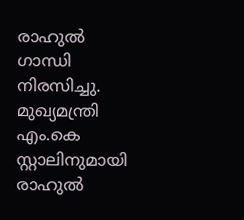രാഹുല്‍ ഗാന്ധി നിരസിച്ചു. മുഖ്യമന്ത്രി എം.കെ സ്റ്റാലിനുമായി രാഹുല്‍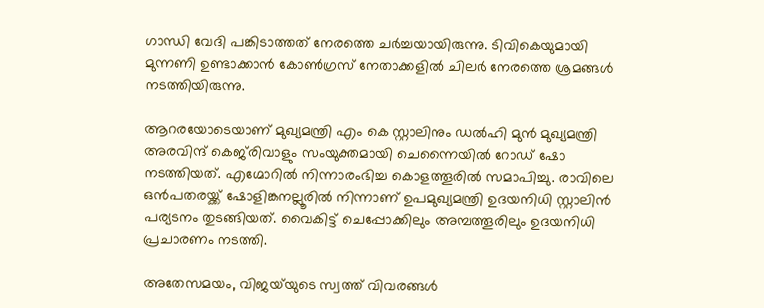ഗാന്ധി വേദി പങ്കിടാത്തത് നേരത്തെ ചര്‍ച്ചയായിരുന്നു. ടിവികെയുമായി മുന്നണി ഉണ്ടാക്കാന്‍ കോണ്‍ഗ്രസ് നേതാക്കളില്‍ ചിലര്‍ നേരത്തെ ശ്രമങ്ങള്‍ നടത്തിയിരുന്നു.

ആറരയോടെയാണ് മുഖ്യമന്ത്രി എം കെ സ്റ്റാലിനും ഡല്‍ഹി മുന്‍ മുഖ്യമന്ത്രി അരവിന്ദ് കെജ്‌രിവാളും സംയുക്തമായി ചെന്നൈയില്‍ റോഡ് ഷോ നടത്തിയത്. എഗ്മോറില്‍ നിന്നാരംഭിച്ച കൊളത്തൂരില്‍ സമാപിച്ചു. രാവിലെ ഒന്‍പതരയ്ക്ക് ഷോളിങ്കനല്ലൂരില്‍ നിന്നാണ് ഉപമുഖ്യമന്ത്രി ഉദയനിധി സ്റ്റാലിന്‍ പര്യടനം തുടങ്ങിയത്. വൈകിട്ട് ചെപ്പോക്കിലും അമ്പത്തൂരിലും ഉദയനിധി പ്രചാരണം നടത്തി.

അതേസമയം, വിജയ്‌യുടെ സ്വത്ത് വിവരങ്ങള്‍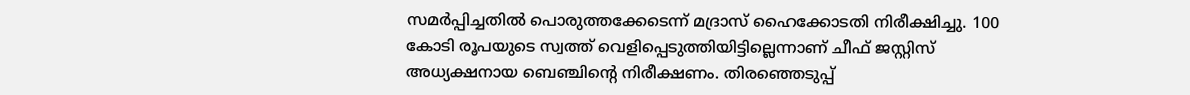സമര്‍പ്പിച്ചതില്‍ പൊരുത്തക്കേടെന്ന് മദ്രാസ് ഹൈക്കോടതി നിരീക്ഷിച്ചു. 100 കോടി രൂപയുടെ സ്വത്ത് വെളിപ്പെടുത്തിയിട്ടില്ലെന്നാണ് ചീഫ് ജസ്റ്റിസ് അധ്യക്ഷനായ ബെഞ്ചിന്റെ നിരീക്ഷണം. തിരഞ്ഞെടുപ്പ്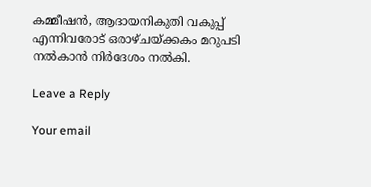കമ്മീഷന്‍, ആദായനികുതി വകുപ്പ് എന്നിവരോട് ഒരാഴ്ചയ്ക്കകം മറുപടി നല്‍കാന്‍ നിര്‍ദേശം നല്‍കി.

Leave a Reply

Your email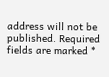address will not be published. Required fields are marked *